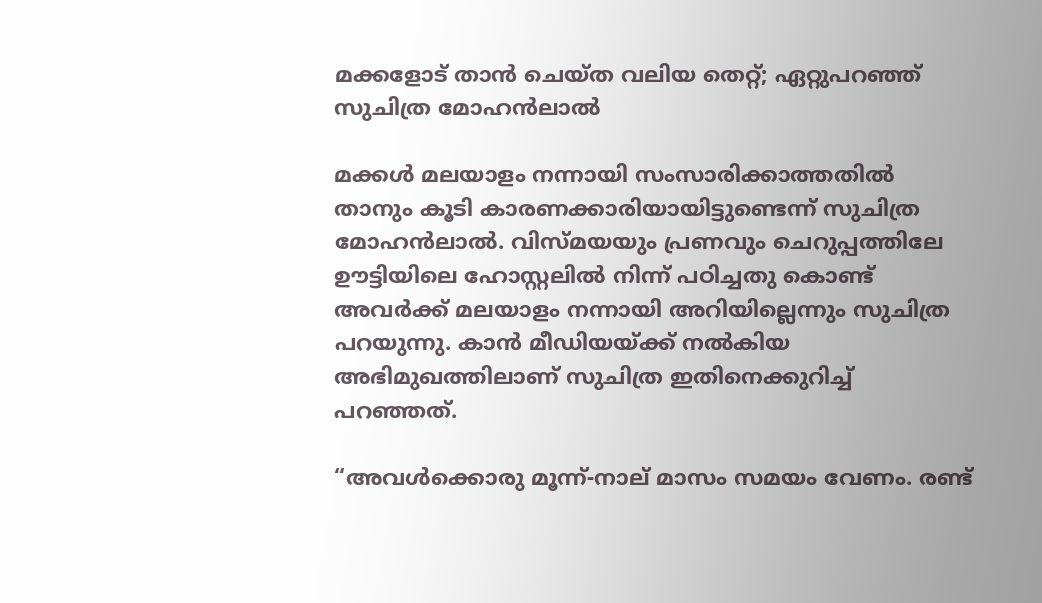മക്കളോട് താൻ ചെയ്ത വലിയ തെറ്റ്; ഏറ്റുപറഞ്ഞ് സുചിത്ര മോഹൻലാൽ

മക്കൾ മലയാളം നന്നായി സംസാരിക്കാത്തതിൽ താനും കൂടി കാരണക്കാരിയായിട്ടുണ്ടെന്ന് സുചിത്ര മോഹൻലാൽ. വിസ്മയയും പ്രണവും ചെറുപ്പത്തിലേ ഊട്ടിയിലെ ഹോസ്റ്റലിൽ നിന്ന് പഠിച്ചതു കൊണ്ട് അവർക്ക് മലയാളം നന്നായി അറിയില്ലെന്നും സുചിത്ര പറയുന്നു. കാൻ മീഡിയയ്ക്ക് നൽകിയ അഭിമുഖത്തിലാണ് സുചിത്ര ഇതിനെക്കുറിച്ച് പറഞ്ഞത്.

“അവൾക്കൊരു മൂന്ന്-നാല് മാസം സമയം വേണം. രണ്ട്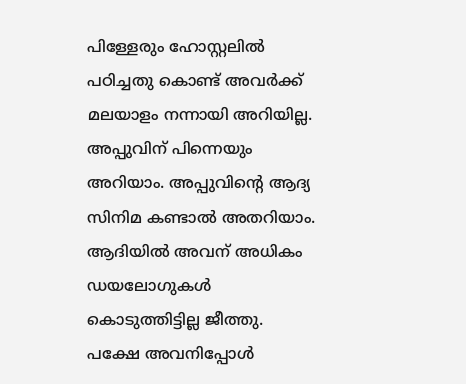പിള്ളേരും ഹോസ്റ്റലിൽ പഠിച്ചതു കൊണ്ട് അവർക്ക് മലയാളം നന്നായി അറിയില്ല. അപ്പുവിന് പിന്നെയും അറിയാം. അപ്പുവിന്‍റെ ആദ്യ സിനിമ കണ്ടാൽ അതറിയാം. ആദിയിൽ അവന് അധികം ഡയലോഗുകൾ കൊടുത്തിട്ടില്ല ജീത്തു.
പക്ഷേ അവനിപ്പോൾ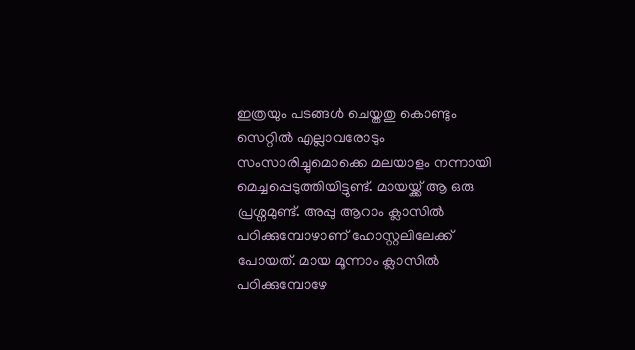ഇത്രയും പടങ്ങൾ ചെയ്തതു കൊണ്ടും സെറ്റിൽ എല്ലാവരോടും സംസാരിച്ചുമൊക്കെ മലയാളം നന്നായി മെച്ചപ്പെടുത്തിയിട്ടുണ്ട്. മായയ്ക്ക് ആ ഒരു പ്രശ്നമുണ്ട്. അപ്പു ആറാം ക്ലാസിൽ പഠിക്കുമ്പോഴാണ് ഹോസ്റ്റലിലേക്ക് പോയത്. മായ മൂന്നാം ക്ലാസിൽ പഠിക്കുമ്പോഴേ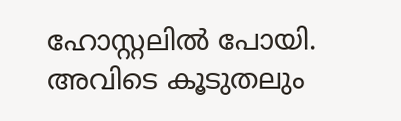ഹോസ്റ്റലിൽ പോയി. അവിടെ കൂടുതലും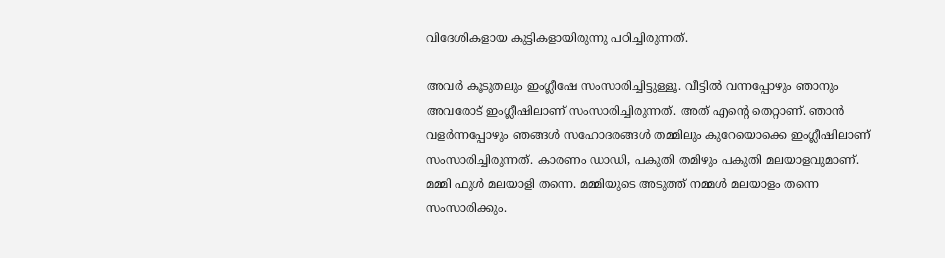വിദേശികളായ കുട്ടികളായിരുന്നു പഠിച്ചിരുന്നത്.

അവർ കൂടുതലും ഇംഗ്ലീഷേ സംസാരിച്ചിട്ടുള്ളൂ. വീട്ടിൽ വന്നപ്പോഴും ഞാനും അവരോട് ഇംഗ്ലീഷിലാണ് സംസാരിച്ചിരുന്നത്. അത് എന്‍റെ തെറ്റാണ്. ഞാൻ വളർന്നപ്പോഴും ഞങ്ങൾ സഹോദരങ്ങൾ തമ്മിലും കുറേയൊക്കെ ഇംഗ്ലീഷിലാണ് സംസാരിച്ചിരുന്നത്. കാരണം ഡാഡി, പകുതി തമിഴും പകുതി മലയാളവുമാണ്. മമ്മി ഫുൾ മലയാളി തന്നെ. മമ്മിയുടെ അടുത്ത് നമ്മൾ മലയാളം തന്നെ സംസാരിക്കും.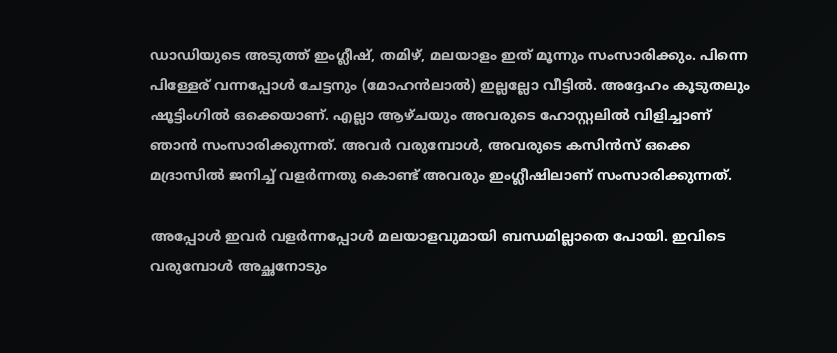ഡാഡിയുടെ അടുത്ത് ഇംഗ്ലീഷ്, തമിഴ്, മലയാളം ഇത് മൂന്നും സംസാരിക്കും. പിന്നെ പിള്ളേര് വന്നപ്പോൾ ചേട്ടനും (മോഹൻലാൽ) ഇല്ലല്ലോ വീട്ടിൽ. അദ്ദേഹം കൂടുതലും ഷൂട്ടിംഗിൽ ഒക്കെയാണ്. എല്ലാ ആഴ്ചയും അവരുടെ ഹോസ്റ്റലിൽ വിളിച്ചാണ് ഞാൻ സംസാരിക്കുന്നത്. അവർ വരുമ്പോൾ, അവരുടെ കസിൻസ് ഒക്കെ മദ്രാസിൽ ജനിച്ച് വളർന്നതു കൊണ്ട് അവരും ഇംഗ്ലീഷിലാണ് സംസാരിക്കുന്നത്.

അപ്പോൾ ഇവർ വളർന്നപ്പോൾ മലയാളവുമായി ബന്ധമില്ലാതെ പോയി. ഇവിടെ വരുമ്പോൾ അച്ഛനോടും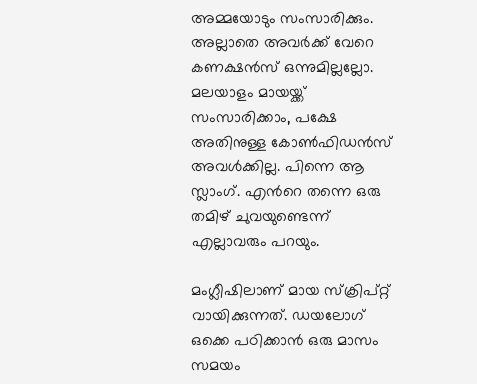അമ്മയോടും സംസാരിക്കും. അല്ലാതെ അവർക്ക് വേറെ കണക്ഷൻസ് ഒന്നുമില്ലല്ലോ. മലയാളം മായയ്ക്ക് സംസാരിക്കാം, പക്ഷേ അതിനുള്ള കോൺഫിഡൻസ് അവൾക്കില്ല. പിന്നെ ആ സ്ലാംഗ്. എന്‍റെ തന്നെ ഒരു തമിഴ് ചുവയുണ്ടെന്ന് എല്ലാവരും പറയും.

മംഗ്ലീഷിലാണ് മായ സ്ക്രിപ്റ്റ് വായിക്കുന്നത്. ഡയലോഗ് ഒക്കെ പഠിക്കാൻ ഒരു മാസം സമയം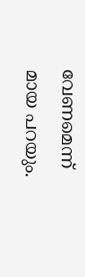വേണമെന്ന് മായ പറയും.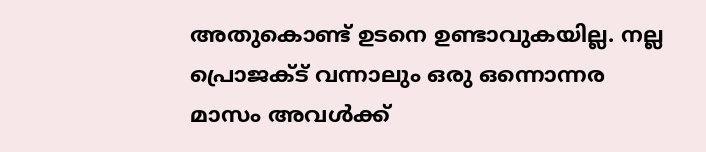അതുകൊണ്ട് ഉടനെ ഉണ്ടാവുകയില്ല. നല്ല പ്രൊജക്ട് വന്നാലും ഒരു ഒന്നൊന്നര മാസം അവൾക്ക്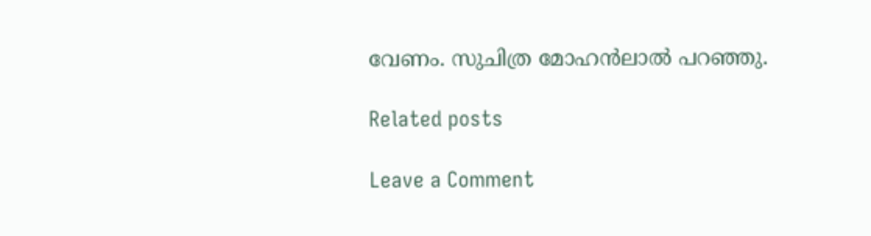വേണം. സുചിത്ര മോഹൻലാൽ പറഞ്ഞു.

Related posts

Leave a Comment